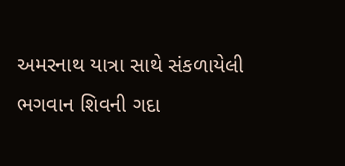અમરનાથ યાત્રા સાથે સંકળાયેલી ભગવાન શિવની ગદા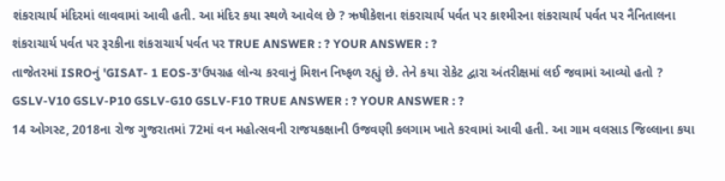શંકરાચાર્ય મંદિરમાં લાવવામાં આવી હતી. આ મંદિર કયા સ્થળે આવેલ છે ? ઋષીકેશના શંકરાચાર્ય પર્વત પર કાશ્મીરના શંકરાચાર્ય પર્વત પર નૈનિતાલના શંકરાચાર્ય પર્વત પર રૂરકીના શંકરાચાર્ય પર્વત પર TRUE ANSWER : ? YOUR ANSWER : ?
તાજેતરમાં ISROનું 'GISAT- 1 EOS-3'ઉપગ્રહ લોન્ચ કરવાનું મિશન નિષ્ફળ રહ્યું છે. તેને કયા રોકેટ દ્વારા અંતરીક્ષમાં લઈ જવામાં આવ્યો હતો ? GSLV-V10 GSLV-P10 GSLV-G10 GSLV-F10 TRUE ANSWER : ? YOUR ANSWER : ?
14 ઓગસ્ટ, 2018ના રોજ ગુજરાતમાં 72માં વન મહોત્સવની રાજયકક્ષાની ઉજવણી કલગામ ખાતે કરવામાં આવી હતી. આ ગામ વલસાડ જિલ્લાના કયા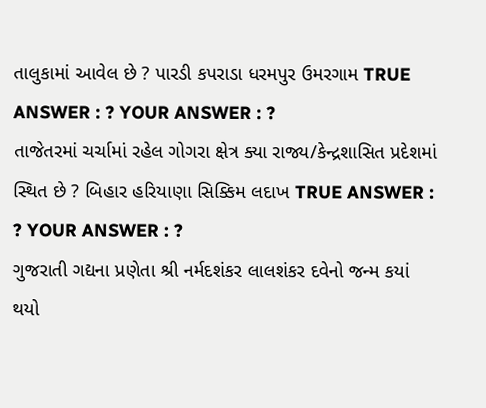તાલુકામાં આવેલ છે ? પારડી કપરાડા ધરમપુર ઉમરગામ TRUE ANSWER : ? YOUR ANSWER : ?
તાજેતરમાં ચર્ચામાં રહેલ ગોગરા ક્ષેત્ર ક્યા રાજ્ય/કેન્દ્રશાસિત પ્રદેશમાં સ્થિત છે ? બિહાર હરિયાણા સિક્કિમ લદાખ TRUE ANSWER : ? YOUR ANSWER : ?
ગુજરાતી ગદ્યના પ્રણેતા શ્રી નર્મદશંકર લાલશંકર દવેનો જન્મ કયાં થયો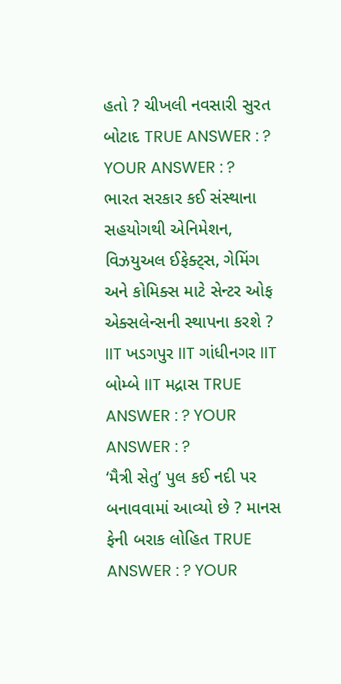હતો ? ચીખલી નવસારી સુરત બોટાદ TRUE ANSWER : ? YOUR ANSWER : ?
ભારત સરકાર કઈ સંસ્થાના સહયોગથી એનિમેશન, વિઝયુઅલ ઈફેક્ટ્સ, ગેમિંગ અને કોમિક્સ માટે સેન્ટર ઓફ એક્સલેન્સની સ્થાપના કરશે ? IIT ખડગપુર IIT ગાંધીનગર IIT બોમ્બે IIT મદ્રાસ TRUE ANSWER : ? YOUR ANSWER : ?
‘મૈત્રી સેતુ’ પુલ કઈ નદી પર બનાવવામાં આવ્યો છે ? માનસ ફેની બરાક લોહિત TRUE ANSWER : ? YOUR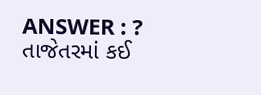ANSWER : ?
તાજેતરમાં કઈ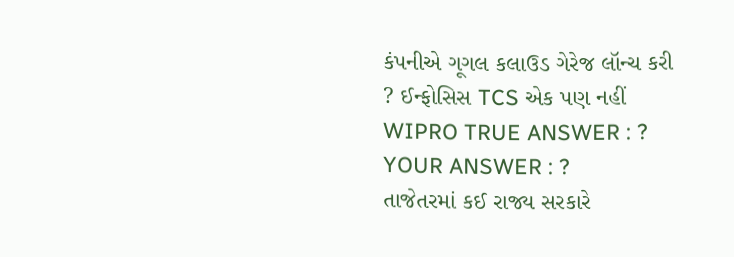કંપનીએ ગૂગલ કલાઉડ ગેરેજ લૉન્ચ કરી ? ઈન્ફોસિસ TCS એક પણ નહીં WIPRO TRUE ANSWER : ? YOUR ANSWER : ?
તાજેતરમાં કઈ રાજ્ય સરકારે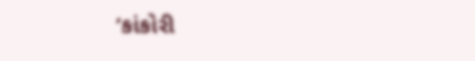‘કાંકોરી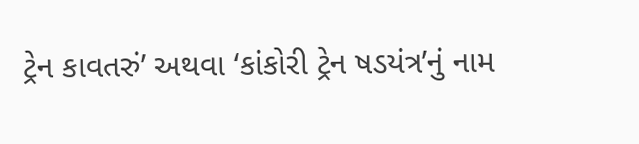ટ્રેન કાવતરું’ અથવા ‘કાંકોરી ટ્રેન ષડયંત્ર’નું નામ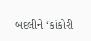બદલીને ‘કાંકોરી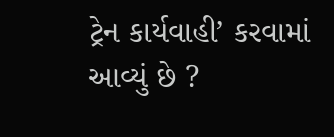ટ્રેન કાર્યવાહી’ કરવામાં આવ્યું છે ?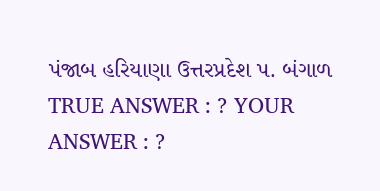પંજાબ હરિયાણા ઉત્તરપ્રદેશ પ. બંગાળ TRUE ANSWER : ? YOUR ANSWER : ?